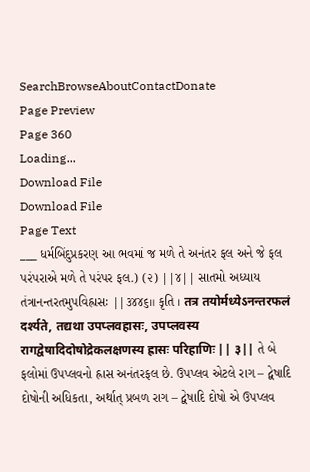SearchBrowseAboutContactDonate
Page Preview
Page 360
Loading...
Download File
Download File
Page Text
___ ધર્મબિંદુપ્રકરણ આ ભવમાં જ મળે તે અનંતર ફલ અને જે ફલ પરંપરાએ મળે તે પરંપર ફલ.) (૨) ||૪|| સાતમો અધ્યાય તંત્રાનન્તરતમુપવિહ્રાસઃ ||૩૪૪૬॥ કૃતિ । तत्र तयोर्मध्येऽनन्तरफलं दर्श्यते, तद्यथा उपप्लवहासः, उपप्लवस्य रागद्वेषादिदोषोद्रेकलक्षणस्य ह्रासः परिहाणिः || ३|| તે બે ફલોમાં ઉપપ્લવનો હ્રાસ અનંતરફલ છે. ઉપપ્લવ એટલે રાગ – દ્વેષાદિ દોષોની અધિકતા, અર્થાત્ પ્રબળ રાગ – દ્વેષાદિ દોષો એ ઉપપ્લવ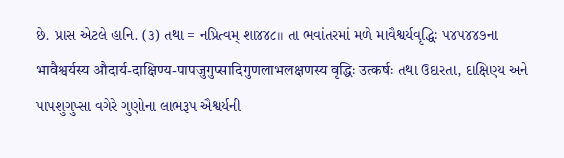છે. પ્રાસ એટલે હાનિ. (૩) તથા = નપ્રિત્વમ્ શા૪૪૮।। તા ભવાંતરમાં મળે માવૈશ્વર્યવૃદ્ધિઃ ૫૪૫૪૪૭ના भावैश्वर्यस्य औदार्य-दाक्षिण्य-पापजुगुप्सादिगुणलाभलक्षणस्य वृद्धिः उत्कर्षः તથા ઉદારતા, દાક્ષિણ્ય અને પાપશુગુપ્સા વગેરે ગુણોના લાભરૂપ ઐશ્વર્યની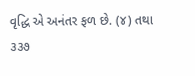વૃદ્ધિ એ અનંતર ફળ છે. (૪) તથા ૩૩૭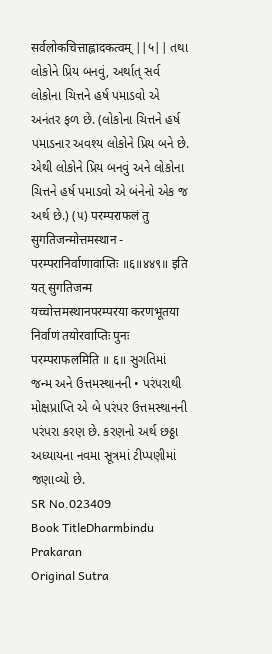सर्वलोकचित्ताह्लादकत्वम् ||५|| તથા લોકોને પ્રિય બનવું, અર્થાત્ સર્વ લોકોના ચિત્તને હર્ષ પમાડવો એ અનંતર ફળ છે. (લોકોના ચિત્તને હર્ષ પમાડનાર અવશ્ય લોકોને પ્રિય બને છે. એથી લોકોને પ્રિય બનવું અને લોકોના ચિત્તને હર્ષ પમાડવો એ બંનેનો એક જ અર્થ છે.) (૫) परम्पराफलं तु सुगतिजन्मोत्तमस्थान - परम्परानिर्वाणावाप्तिः ॥६॥४४९॥ इति यत् सुगतिजन्म यच्चोत्तमस्थानपरम्परया करणभूतया निर्वाणं तयोरवाप्तिः पुनः परम्पराफलमिति ॥ ६॥ સુગતિમાં જન્મ અને ઉત્તમસ્થાનની • પરંપરાથી મોક્ષપ્રાપ્તિ એ બે પરંપર ઉત્તમસ્થાનની પરંપરા કરણ છે. કરણનો અર્થ છઠ્ઠા અધ્યાયના નવમા સૂત્રમાં ટીપ્પણીમાં જણાવ્યો છે.
SR No.023409
Book TitleDharmbindu Prakaran
Original Sutra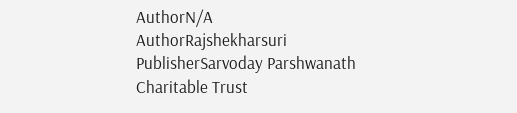AuthorN/A
AuthorRajshekharsuri
PublisherSarvoday Parshwanath Charitable Trust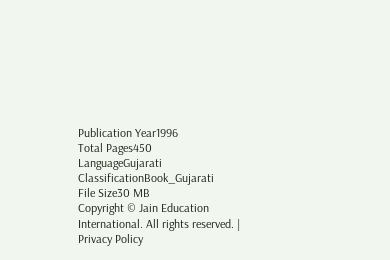Publication Year1996
Total Pages450
LanguageGujarati
ClassificationBook_Gujarati
File Size30 MB
Copyright © Jain Education International. All rights reserved. | Privacy Policy